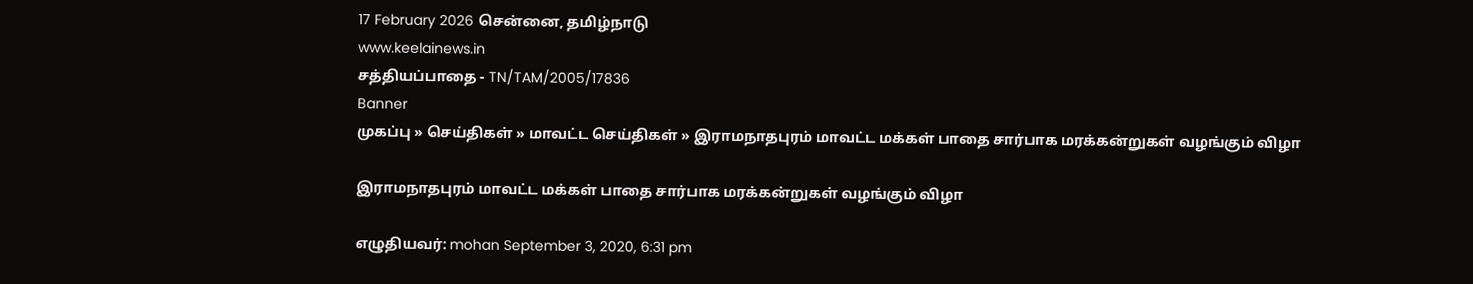17 February 2026 சென்னை, தமிழ்நாடு
www.keelainews.in
சத்தியப்பாதை - TN/TAM/2005/17836
Banner
முகப்பு » செய்திகள் » மாவட்ட செய்திகள் » இராமநாதபுரம் மாவட்ட மக்கள் பாதை சார்பாக மரக்கன்றுகள் வழங்கும் விழா

இராமநாதபுரம் மாவட்ட மக்கள் பாதை சார்பாக மரக்கன்றுகள் வழங்கும் விழா

எழுதியவர்: mohan September 3, 2020, 6:31 pm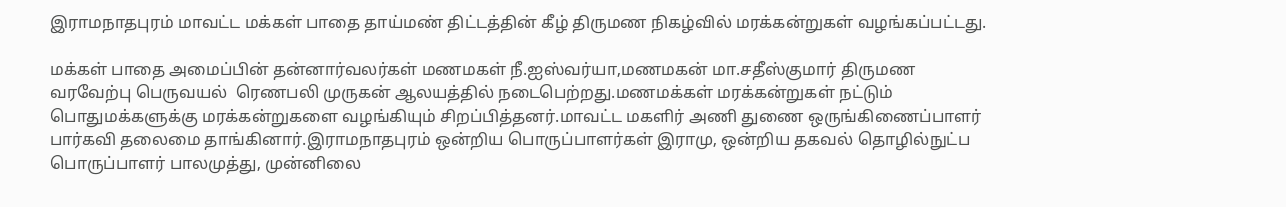இராமநாதபுரம் மாவட்ட மக்கள் பாதை தாய்மண் திட்டத்தின் கீழ் திருமண நிகழ்வில் மரக்கன்றுகள் வழங்கப்பட்டது.

மக்கள் பாதை அமைப்பின் தன்னார்வலர்கள் மணமகள் நீ.ஐஸ்வர்யா,மணமகன் மா.சதீஸ்குமார் திருமண வரவேற்பு பெருவயல்  ரெணபலி முருகன் ஆலயத்தில் நடைபெற்றது.மணமக்கள் மரக்கன்றுகள் நட்டும் பொதுமக்களுக்கு மரக்கன்றுகளை வழங்கியும் சிறப்பித்தனர்.மாவட்ட மகளிர் அணி துணை ஒருங்கிணைப்பாளர் பார்கவி தலைமை தாங்கினார்.இராமநாதபுரம் ஒன்றிய பொருப்பாளர்கள் இராமு, ஒன்றிய தகவல் தொழில்நுட்ப பொருப்பாளர் பாலமுத்து, முன்னிலை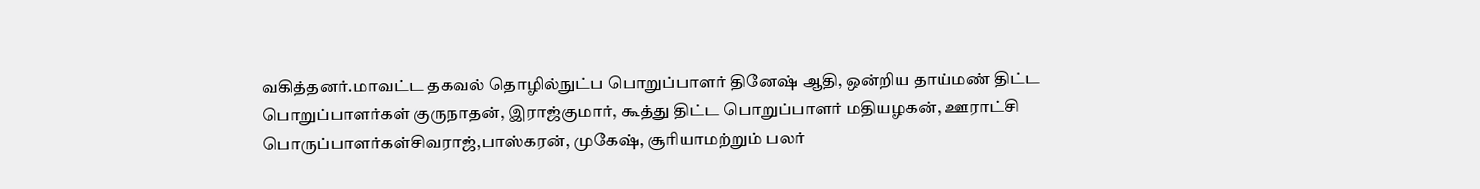வகித்தனர்.மாவட்ட தகவல் தொழில்நுட்ப பொறுப்பாளர் தினேஷ் ஆதி, ஒன்றிய தாய்மண் திட்ட பொறுப்பாளர்கள் குருநாதன், இராஜ்குமார், கூத்து திட்ட பொறுப்பாளர் மதியழகன், ஊராட்சி பொருப்பாளர்கள்சிவராஜ்,பாஸ்கரன், முகேஷ், சூரியாமற்றும் பலர்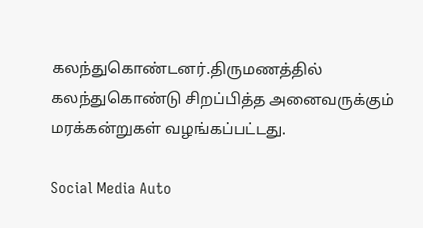கலந்துகொண்டனர்.திருமணத்தில் கலந்துகொண்டு சிறப்பித்த அனைவருக்கும் மரக்கன்றுகள் வழங்கப்பட்டது.

Social Media Auto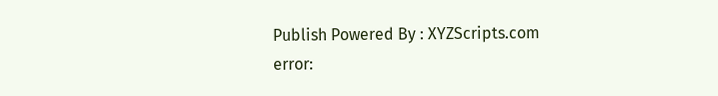Publish Powered By : XYZScripts.com
error: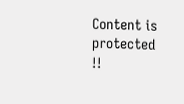Content is protected !!